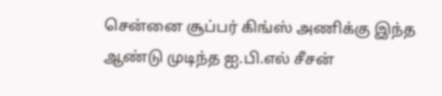சென்னை சூப்பர் கிங்ஸ் அணிக்கு இந்த ஆண்டு முடிந்த ஐ.பி.எல் சீசன்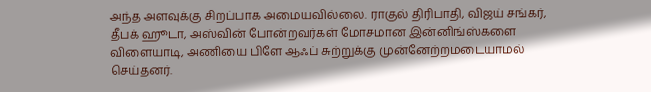அந்த அளவுக்கு சிறப்பாக அமையவில்லை. ராகுல் திரிபாதி, விஜய் சங்கர், தீபக் ஹூடா, அஸ்வின் போன்றவர்கள் மோசமான இன்னிங்ஸ்களை விளையாடி, அணியை பிளே ஆஃப் சுற்றுக்கு முன்னேற்றமடையாமல் செய்தனர்.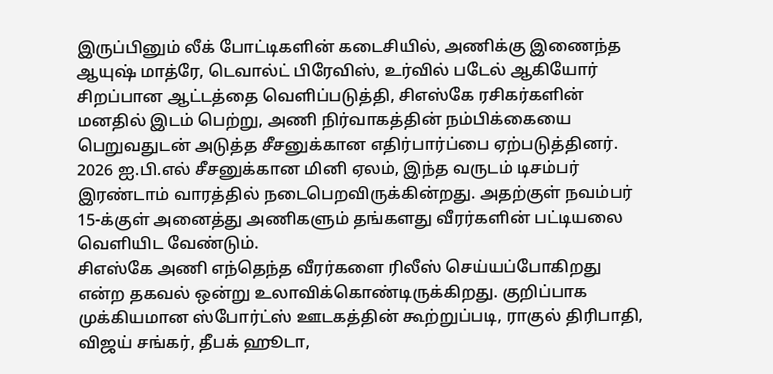இருப்பினும் லீக் போட்டிகளின் கடைசியில், அணிக்கு இணைந்த ஆயுஷ் மாத்ரே, டெவால்ட் பிரேவிஸ், உர்வில் படேல் ஆகியோர் சிறப்பான ஆட்டத்தை வெளிப்படுத்தி, சிஎஸ்கே ரசிகர்களின் மனதில் இடம் பெற்று, அணி நிர்வாகத்தின் நம்பிக்கையை பெறுவதுடன் அடுத்த சீசனுக்கான எதிர்பார்ப்பை ஏற்படுத்தினர்.
2026 ஐ.பி.எல் சீசனுக்கான மினி ஏலம், இந்த வருடம் டிசம்பர் இரண்டாம் வாரத்தில் நடைபெறவிருக்கின்றது. அதற்குள் நவம்பர் 15-க்குள் அனைத்து அணிகளும் தங்களது வீரர்களின் பட்டியலை வெளியிட வேண்டும்.
சிஎஸ்கே அணி எந்தெந்த வீரர்களை ரிலீஸ் செய்யப்போகிறது என்ற தகவல் ஒன்று உலாவிக்கொண்டிருக்கிறது. குறிப்பாக முக்கியமான ஸ்போர்ட்ஸ் ஊடகத்தின் கூற்றுப்படி, ராகுல் திரிபாதி, விஜய் சங்கர், தீபக் ஹூடா,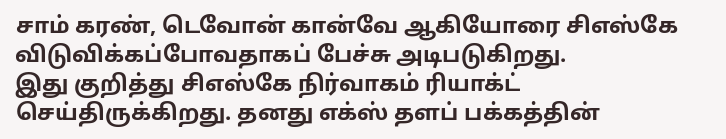சாம் கரண், டெவோன் கான்வே ஆகியோரை சிஎஸ்கே விடுவிக்கப்போவதாகப் பேச்சு அடிபடுகிறது.
இது குறித்து சிஎஸ்கே நிர்வாகம் ரியாக்ட் செய்திருக்கிறது. தனது எக்ஸ் தளப் பக்கத்தின்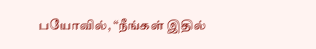பயோவில், “நீங்கள் இதில்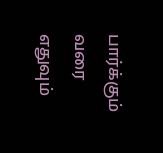பார்க்கும் வரை எதுவும்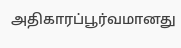அதிகாரப்பூர்வமானது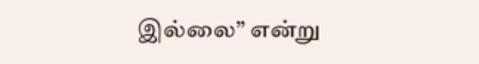இல்லை” என்று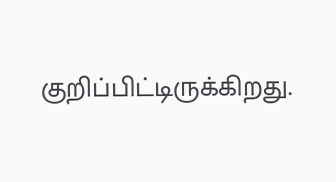குறிப்பிட்டிருக்கிறது.